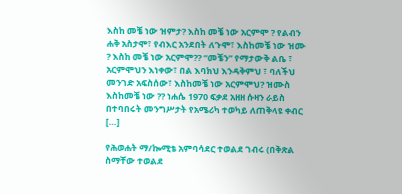እስከ መቼ ነው ዝምታ? እስከ መቼ ነው አርምሞ ? የልብን ሐቅ አስታሞ፣ የብእር አንደበት ለጉሞ፣ እስከመቼ ነው ዝሙ ? እስከ መቼ ነው አርምሞ?? “መቼን” የማታውቅ ልቤ ፣ አርምሞህን እነቀው፣ በል እባክህ እንዳቅምህ ፣ ባለችህ መንገድ አፍስሰው፣ እስከመቼ ነው አርምሞህ? ዝሙስ እስከመቼ ነው ?? ነሐሴ 1970 ፍቃደ አዘዘ ሱዛን ራይስ በተባበሩት መንግሥታት የአሜሪካ ተወካይ ለጠቅላዩ ቀብር […]

የሕወሐት ማ/ኰሚቴ አምባሳደር ተወልደ ገብሩ (በቅጽል ስማቸው ተወልደ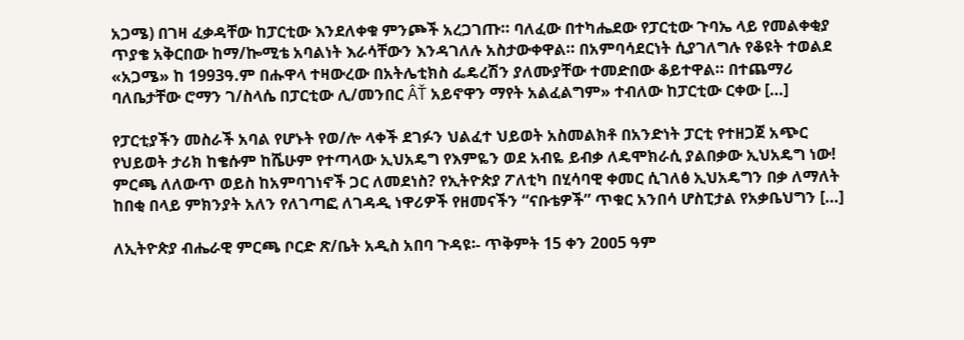አጋሜ) በገዛ ፈቃዳቸው ከፓርቲው እንደለቀቁ ምንጮች አረጋገጡ። ባለፈው በተካሔደው የፓርቲው ጉባኤ ላይ የመልቀቂያ ጥያቄ አቅርበው ከማ/ኰሚቴ አባልነት እራሳቸውን እንዳገለሉ አስታውቀዋል። በአምባሳደርነት ሲያገለግሉ የቆዩት ተወልደ «አጋሜ» ከ 1993ዓ.ም በሑዋላ ተዛውረው በአትሌቲክስ ፌዴረሽን ያለሙያቸው ተመድበው ቆይተዋል። በተጨማሪ ባለቤታቸው ሮማን ገ/ስላሴ በፓርቲው ሊ/መንበር ÂŤ አይኖዋን ማየት አልፈልግም» ተብለው ከፓርቲው ርቀው […]

የፓርቲያችን መስራች አባል የሆኑት የወ/ሎ ላቀች ደገፉን ህልፈተ ህይወት አስመልክቶ በአንድነት ፓርቲ የተዘጋጀ አጭር የህይወት ታሪክ ከቄሱም ከሼሁም የተጣላው ኢህአዴግ የእምዬን ወደ አብዬ ይብቃ ለዴሞክራሲ ያልበቃው ኢህአዴግ ነው! ምርጫ ለለውጥ ወይስ ከአምባገነኖች ጋር ለመደነስ? የኢትዮጵያ ፖለቲካ በሂሳባዊ ቀመር ሲገለፅ ኢህአዴግን በቃ ለማለት ከበቂ በላይ ምክንያት አለን የለገጣፎ ለገዳዲ ነዋሪዎች የዘመናችን “ናቡቴዎች” ጥቁር አንበሳ ሆስፒታል የአቃቤህግን […]

ለኢትዮጵያ ብሔራዊ ምርጫ ቦርድ ጽ/ቤት አዲስ አበባ ጉዳዩ፡- ጥቅምት 15 ቀን 2ዐዐ5 ዓም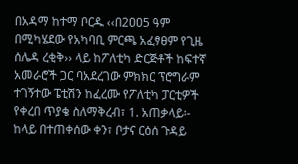በአዳማ ከተማ ቦርዱ ‹‹በ2ዐዐ5 ዓም በሚካሄደው የአካባቢ ምርጫ አፈፃፀም የጊዜ ሰሌዳ ረቂቅ›› ላይ ከፖለቲካ ድርጅቶች ከፍተኛ አመራሮች ጋር ባአደረገው ምክክር ፕሮግራም ተገኝተው ፔቲሽን ከፈረሙ የፖለቲካ ፓርቲዎች የቀረበ ጥያቄ ስለማቅረብ፣ 1. አጠቃላይ፡- ከላይ በተጠቀሰው ቀን፣ ቦታና ርዕሰ ጉዳይ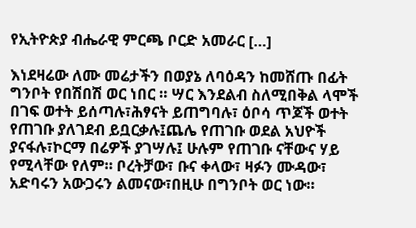የኢትዮጵያ ብሔራዊ ምርጫ ቦርድ አመራር […]

እነደዛሬው ለሙ መሬታችን በወያኔ ለባዕዳን ከመሸጡ በፊት ግንቦት የበሽበሽ ወር ነበር ። ሣር እንደልብ ስለሚበቅል ላሞች በገፍ ወተት ይሰጣሉ፣ሕፃናት ይጠግባሉ፣ ዕቦሳ ጥጆች ወተት የጠገቡ ያለገደብ ይቧርቃሉ፤ጨሌ የጠገቡ ወደል አህዮች ያናፋሉ፣ኮርማ በሬዎች ያገሣሉ፤ ሁሉም የጠገቡ ናቸውና ሃይ የሚላቸው የለም። ቦረትቻው፣ ቡና ቀላው፣ ዛፉን ሙዳው፣ አድባሩን አውጋሩን ልመናው፣በዚሁ በግንቦት ወር ነው።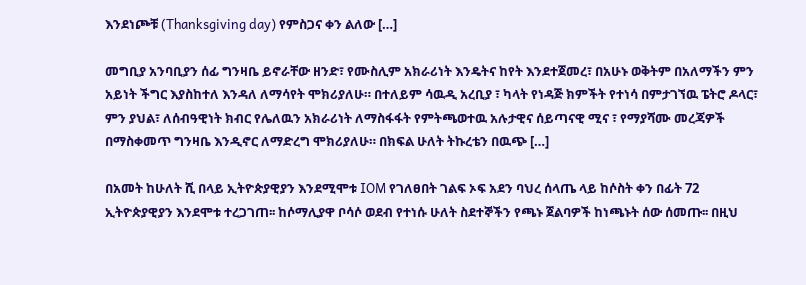እንደነጮቹ (Thanksgiving day) የምስጋና ቀን ልለው […]

መግቢያ አንባቢያን ሰፊ ግንዛቤ ይኖራቸው ዘንድ፣ የሙስሊም አክራሪነት እንዴትና ከየት እንደተጀመረ፣ በአሁኑ ወቅትም በአለማችን ምን አይነት ችግር እያስከተለ እንዳለ ለማሳየት ሞክሪያለሁ። በተለይም ሳዉዲ አረቢያ ፣ ካላት የነዳጅ ክምችት የተነሳ በምታገኘዉ ፔትሮ ዶላር፣ ምን ያህል፣ ለሰብዓዊነት ክብር የሌለዉን አክራሪነት ለማስፋፋት የምትጫወተዉ አሉታዊና ሰይጣናዊ ሚና ፣ የማያሻሙ መረጃዎች በማስቀመጥ ግንዛቤ እንዲኖር ለማድረግ ሞክሪያለሁ። በክፍል ሁለት ትኩረቴን በዉጭ […]

በአመት ከሁለት ሺ በላይ ኢትዮጵያዊያን እንደሚሞቱ IOM የገለፀበት ገልፍ ኦፍ አደን ባህረ ሰላጤ ላይ ከሶስት ቀን በፊት 72 ኢትዮጵያዊያን እንደሞቱ ተረጋገጠ፡፡ ከሶማሊያዋ ቦሳሶ ወደብ የተነሱ ሁለት ስደተኞችን የጫኑ ጀልባዎች ከነጫኑት ሰው ሰመጡ፡፡ በዚህ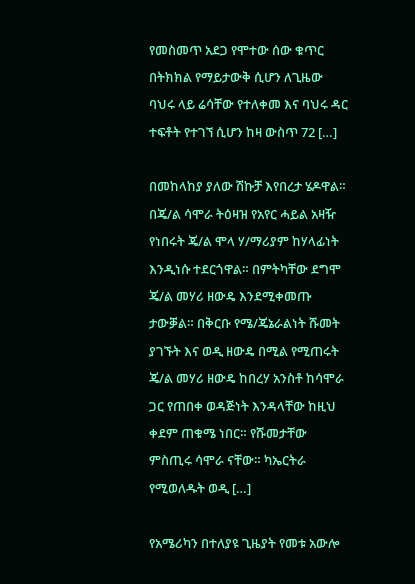የመስመጥ አደጋ የሞተው ሰው ቁጥር በትክክል የማይታውቅ ሲሆን ለጊዜው ባህሩ ላይ ሬሳቸው የተለቀመ እና ባህሩ ዳር ተፍቶት የተገኘ ሲሆን ከዛ ውስጥ 72 […]

በመከላከያ ያለው ሽኩቻ እየበረታ ሄዶዋል። በጄ/ል ሳሞራ ትዕዛዝ የአየር ሓይል አዛዥ የነበሩት ጄ/ል ሞላ ሃ/ማሪያም ከሃላፊነት እንዲነሱ ተደርጎዋል። በምትካቸው ደግሞ ጄ/ል መሃሪ ዘውዴ እንደሚቀመጡ ታውቓል። በቅርቡ የሜ/ጄኔራልነት ሹመት ያገኙት እና ወዲ ዘውዴ በሚል የሚጠሩት ጄ/ል መሃሪ ዘውዴ ከበረሃ አንስቶ ከሳሞራ ጋር የጠበቀ ወዳጅነት እንዳላቸው ከዚህ ቀደም ጠቁሜ ነበር። የሹመታቸው ምስጢሩ ሳሞራ ናቸው። ካኤርትራ የሚወለዱት ወዲ […]

የአሜሪካን በተለያዩ ጊዜያት የመቱ አውሎ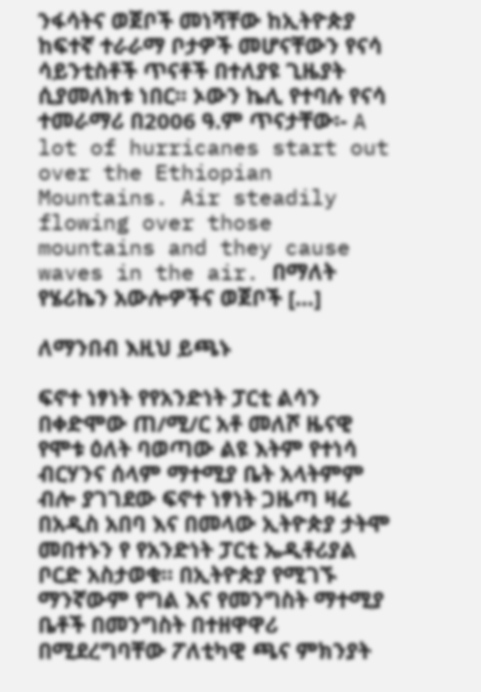ንፋሳትና ወጀቦች መነሻቸው ከኢትዮጵያ ከፍተኛ ተራራማ ቦታዎች መሆናቸውን የናሳ ሳይንቲስቶች ጥናቶች በተለያዩ ጊዜያት ሲያመለክቱ ነበር፡፡ ኦውን ኬሊ የተባሉ የናሳ ተመራማሪ በ2006 ዓ.ም ጥናታቸው፡- A lot of hurricanes start out over the Ethiopian Mountains. Air steadily flowing over those mountains and they cause waves in the air. በማለት የሄሪኬን አውሎዎችና ወጀቦች […]

ለማንበብ እዚህ ይጫኑ

ፍኖተ ነፃነት የየአንድነት ፓርቲ ልሳን በቀድሞው ጠ/ሚ/ር አቶ መለሾ ዜናዊ የሞቱ ዕለት ባወጣው ልዩ እትም የተነሳ ብርሃንና ሰላም ማተሚያ ቤት አላትምም ብሎ ያገገደው ፍኖተ ነፃነት ጋዜጣ ዛሬ በአዲስ አበባ እና በመላው ኢትዮጵያ ታትሞ መበተኑን የ የአንድነት ፓርቲ ኤዲቶሪያል ቦርድ አስታወቁ። በኢትዮጵያ የሚገኙ ማንኛውም የግል እና የመንግስት ማተሚያ ቤቶች በመንግስት በተዘዋዋሪ በሚደረግባቸው ፖለቲካዊ ጫና ምክንያት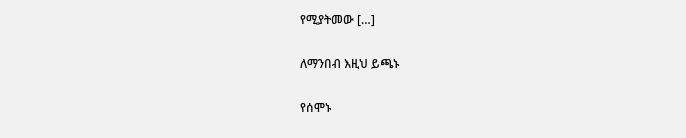የሚያትመው […]

ለማንበብ እዚህ ይጫኑ

የሰሞኑ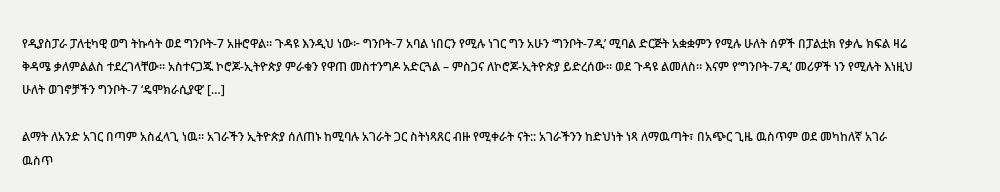የዲያስፓራ ፓለቲካዊ ወግ ትኩሳት ወደ ግንቦት-7 አዙሮዋል። ጉዳዩ እንዲህ ነው፦ ግንቦት-7 አባል ነበርን የሚሉ ነገር ግን አሁን ‘ግንቦት-7ዲ’ ሚባል ድርጅት አቋቋምን የሚሉ ሁለት ሰዎች በፓልቷክ የቃሌ ክፍል ዛሬ ቅዳሜ ቃለምልልስ ተደረገላቸው። አስተናጋጁ ኮሮጆ-ኢትዮጵያ ምራቁን የዋጠ መስተንግዶ አድርጓል – ምስጋና ለኮሮጆ-ኢትዮጵያ ይድረሰው። ወደ ጉዳዩ ልመለስ። እናም የ’ግንቦት-7ዲ’ መሪዎች ነን የሚሉት እነዚህ ሁለት ወገኖቻችን ግንቦት-7 ‘ዴሞክራሲያዊ’ […]

ልማት ለአንድ አገር በጣም አስፈላጊ ነዉ። አገራችን ኢትዮጵያ ሰለጠኑ ከሚባሉ አገራት ጋር ስትነጻጸር ብዙ የሚቀራት ናት:: አገራችንን ከድህነት ነጻ ለማዉጣት፣ በአጭር ጊዜ ዉስጥም ወደ መካከለኛ አገራ ዉስጥ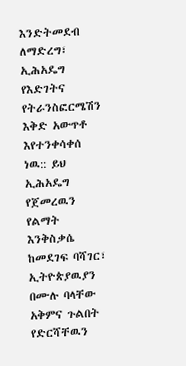እንድትመደብ ለማድረግ፣ ኢሕአዴግ የእድገትና የትራንስፎርሜሽን እቅድ አውጥቶ እየተንቀሳቀሰ ነዉ:: ይህ ኢሕአዴግ የጀመረዉን የልማት እንቅስቃሴ ከመደገፍ ባሻገር፣ ኢትዮጵያዉያን በሙሉ ባላቸው አቅምና ጉልበት የድርሻቸዉን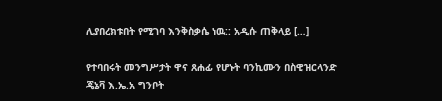ሊያበረክቱበት የሚገባ እንቅስቃሴ ነዉ:: አዲሱ ጠቅላይ […]

የተባበሩት መንግሥታት ዋና ጸሐፊ የሆኑት ባንኪሙን በስዊዝርላንድ ጄኔቫ እ.ኤ.አ ግንቦት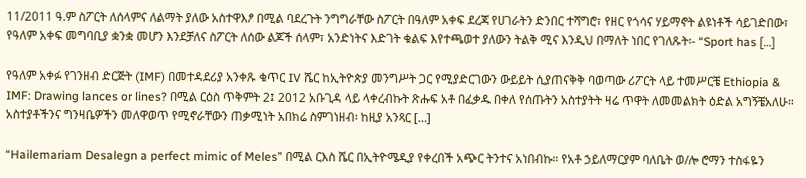11/2011 ዓ.ም ስፖርት ለሰላምና ለልማት ያለው አስተዋእፆ በሚል ባደረጉት ንግግራቸው ስፖርት በዓለም አቀፍ ደረጃ የሀገራትን ድንበር ተሻግሮ፣ የዘር የጎሳና ሃይማኖት ልዩነቶች ሳይገድበው፣ የዓለም አቀፍ መግባቢያ ቋንቋ መሆን እንደቻለና ስፖርት ለሰው ልጆች ሰላም፣ አንድነትና እድገት ቁልፍ እየተጫወተ ያለውን ትልቅ ሚና እንዲህ በማለት ነበር የገለጹት፡- “Sport has […]

የዓለም አቀፉ የገንዘብ ድርጅት (IMF) በመተዳደሪያ አንቀጹ ቁጥር IV ሼር ከኢትዮጵያ መንግሥት ጋር የሚያድርገውን ውይይት ሲያጠናቅቅ ባወጣው ሪፖርት ላይ ተመሥርቼ Ethiopia & IMF: Drawing lances or lines? በሚል ርዕስ ጥቅምት 2፤ 2012 አቡጊዳ ላይ ላቀረብኩት ጽሑፍ አቶ በፈቃዱ በቀለ የሰጡትን አስተያትት ዛሬ ጥዋት ለመመልክት ዕድል አግኝቼአለሁ። አስተያቶችንና ግንዛቤዎችን መለዋወጥ የሚኖራቸውን ጠቃሚነት አበክሬ ስምገነዘብ፡ ከዚያ አንጻር […]

“Hailemariam Desalegn a perfect mimic of Meles” በሚል ርእስ ሼር በኢትዮሜዲያ የቀረበች አጭር ትንተና አነበብኩ። የአቶ ኃይለማርያም ባለቤት ወ/ሎ ሮማን ተስፋዬን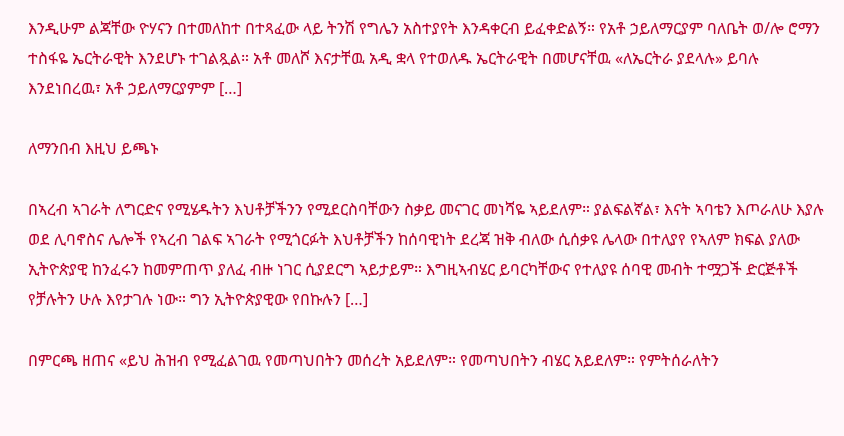እንዲሁም ልጃቸው ዮሃናን በተመለከተ በተጻፈው ላይ ትንሽ የግሌን አስተያየት እንዳቀርብ ይፈቀድልኝ። የአቶ ኃይለማርያም ባለቤት ወ/ሎ ሮማን ተስፋዬ ኤርትራዊት እንደሆኑ ተገልጿል። አቶ መለሾ እናታቸዉ አዲ ቋላ የተወለዱ ኤርትራዊት በመሆናቸዉ «ለኤርትራ ያደላሉ» ይባሉ እንደነበረዉ፣ አቶ ኃይለማርያምም […]

ለማንበብ እዚህ ይጫኑ

በኣረብ ኣገራት ለግርድና የሚሄዱትን እህቶቻችንን የሚደርስባቸውን ስቃይ መናገር መነሻዬ ኣይደለም። ያልፍልኛል፣ እናት ኣባቴን እጦራለሁ እያሉ ወደ ሊባኖስና ሌሎች የኣረብ ገልፍ ኣገራት የሚጎርፉት እህቶቻችን ከሰባዊነት ደረጃ ዝቅ ብለው ሲሰቃዩ ሌላው በተለያየ የኣለም ክፍል ያለው ኢትዮጵያዊ ከንፈሩን ከመምጠጥ ያለፈ ብዙ ነገር ሲያደርግ ኣይታይም። እግዚኣብሄር ይባርካቸውና የተለያዩ ሰባዊ መብት ተሟጋች ድርጅቶች የቻሉትን ሁሉ እየታገሉ ነው። ግን ኢትዮጵያዊው የበኩሉን […]

በምርጫ ዘጠና «ይህ ሕዝብ የሚፈልገዉ የመጣህበትን መሰረት አይደለም። የመጣህበትን ብሄር አይደለም። የምትሰራለትን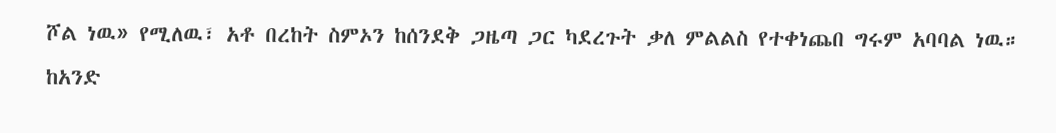ሾል ነዉ» የሚለዉ፣ አቶ በረከት ስምኦን ከሰንደቅ ጋዜጣ ጋር ካደረጉት ቃለ ምልልስ የተቀነጨበ ግሩም አባባል ነዉ። ከአንድ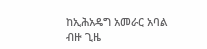ከኢሕአዴግ አመራር አባል ብዙ ጊዜ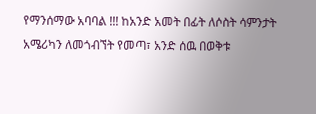የማንሰማው አባባል !!! ከአንድ አመት በፊት ለሶስት ሳምንታት አሜሪካን ለመጎብኘት የመጣ፣ አንድ ሰዉ በወቅቱ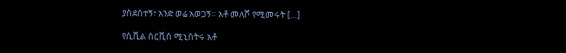ያስደሰተኝ፣ አንድ ወሬ አወጋኝ። አቶ መለሾ የሚመሩት […]

የሲቪል ሰርቪስ ሚኒስትሩ አቶ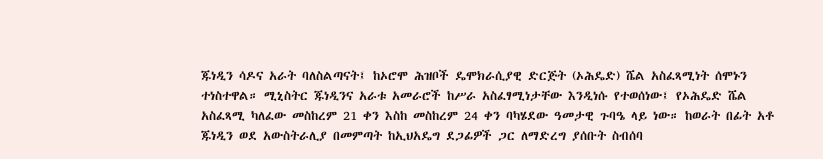ጁነዲን ሳዶና አራት ባለስልጣናት፤ ከኦሮሞ ሕዝቦች ዴሞክራሲያዊ ድርጅት (ኦሕዴድ) ሼል አስፈጻሚነት ሰሞኑን ተነስተዋል። ሚኒስትር ጁነዲንና አራቱ አመራሮች ከሥራ አስፈፃሚነታቸው እንዲነሱ የተወሰነው፤ የኦሕዴድ ሼል አስፈጻሚ ካለፈው መስከረም 21 ቀን እስከ መስከረም 24 ቀን ባካሄደው ዓመታዊ ጉባዔ ላይ ነው። ከወራት በፊት አቶ ጁነዲን ወደ አውስትራሊያ በመምጣት ከኢህአዴግ ደጋፊዎች ጋር ለማድረግ ያሰቡት ስብሰባ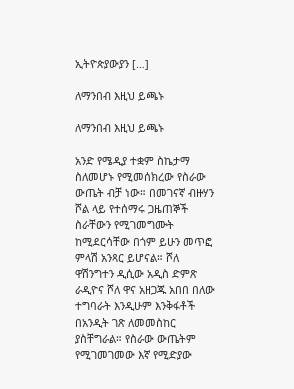ኢትዮጵያውያን […]

ለማንበብ እዚህ ይጫኑ

ለማንበብ እዚህ ይጫኑ

አንድ የሜዲያ ተቋም ስኬታማ ስለመሆኑ የሚመሰክረው የስራው ውጤት ብቻ ነው። በመገናኛ ብዙሃን ሾል ላይ የተሰማሩ ጋዜጠኞች ስራቸውን የሚገመግሙት ከሚደርሳቸው በጎም ይሁን መጥፎ ምላሽ አንጻር ይሆናል። ሾለ ዋሽንግተን ዲሲው አዲስ ድምጽ ራዲዮና ሾለ ዋና አዘጋጁ አበበ በለው ተግባራት እንዲሁም እንቅፋቶች በአንዲት ገጽ ለመመስከር ያስቸግራል። የስራው ውጤትም የሚገመገመው እኛ የሚድያው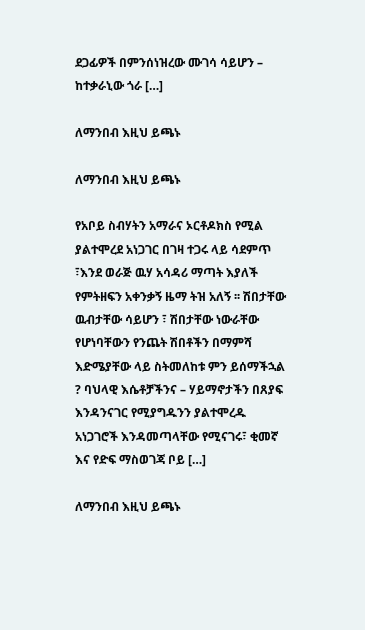ደጋፊዎች በምንሰነዝረው ሙገሳ ሳይሆን – ከተቃራኒው ጎራ […]

ለማንበብ እዚህ ይጫኑ

ለማንበብ እዚህ ይጫኑ

የአቦይ ስብሃትን አማራና ኦርቶዶክስ የሚል ያልተሞረደ አነጋገር በገዛ ተጋሩ ላይ ሳደምጥ ፣እንደ ወራጅ ዉሃ አሳዳሪ ማጣት እያለች የምትዘፍን አቀንቃኝ ዜማ ትዝ አለኝ ፡፡ ሽበታቸው ዉብታቸው ሳይሆን ፣ ሽበታቸው ነውራቸው የሆነባቸውን የንጨት ሽበቶችን በማምሻ እድሜያቸው ላይ ስትመለከቱ ምን ይሰማችኋል ? ባህላዊ እሴቶቻችንና – ሃይማኖታችን በጸያፍ እንዳንናገር የሚያግዱንን ያልተሞረዱ አነጋገሮች እንዳመጣላቸው የሚናገሩ፣ ቂመኛ እና የድፍ ማስወገጃ ቦይ […]

ለማንበብ እዚህ ይጫኑ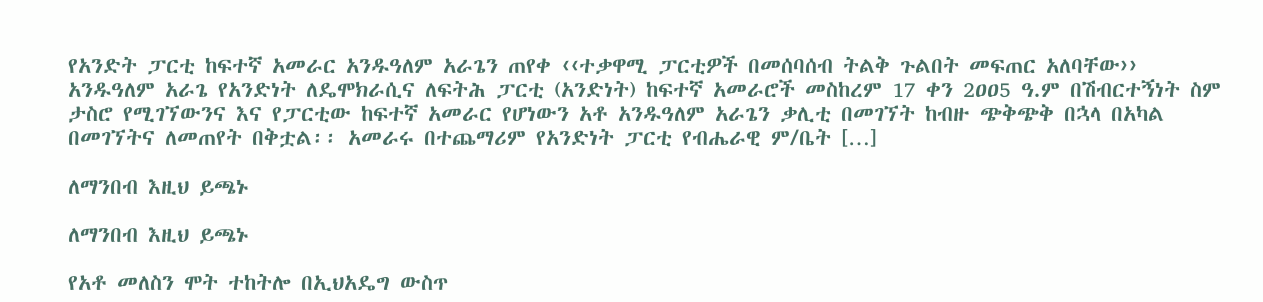የአንድት ፓርቲ ከፍተኛ አመራር አንዱዓለም አራጌን ጠየቀ ‹‹ተቃዋሚ ፓርቲዎች በመሰባሰብ ትልቅ ጉልበት መፍጠር አለባቸው›› አንዱዓለም አራጌ የአንድነት ለዴሞክራሲና ለፍትሕ ፓርቲ (አንድነት) ከፍተኛ አመራሮች መስከረም 17 ቀን 2ዐዐ5 ዓ.ም በሽብርተኝነት ስም ታስሮ የሚገኘውንና እና የፓርቲው ከፍተኛ አመራር የሆነውን አቶ አንዱዓለም አራጌን ቃሊቲ በመገኘት ከብዙ ጭቅጭቅ በኋላ በአካል በመገኘትና ለመጠየት በቅቷል፡፡ አመራሩ በተጨማሪም የአንድነት ፓርቲ የብሔራዊ ም/ቤት […]

ለማንበብ እዚህ ይጫኑ

ለማንበብ እዚህ ይጫኑ

የአቶ መለስን ሞት ተከትሎ በኢህአዴግ ውስጥ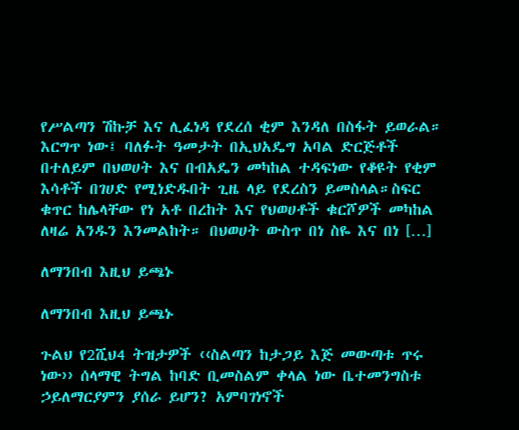የሥልጣን ሽኩቻ እና ሊፈነዳ የደረሰ ቂም እንዳለ በስፋት ይወራል። እርግጥ ነው፤ ባለፉት ዓመታት በኢህአዴግ አባል ድርጅቶች በተለይም በህወሀት እና በብአዴን መካከል ተዳፍነው የቆዩት የቂም እሳቶች በገሀድ የሚነድዱበት ጊዜ ላይ የደረስን ይመስላል።ስፍር ቁጥር ከሌላቸው የነ አቶ በረከት እና የህወሀቶች ቁርሾዎች መካከል ለዛሬ አንዱን እንመልከት። በህወሀት ውስጥ በነ ስዬ እና በነ […]

ለማንበብ እዚህ ይጫኑ

ለማንበብ እዚህ ይጫኑ

ጉልህ የ2ሺህ4 ትዝታዎች ‹‹ስልጣን ከታጋይ እጅ መውጣቱ ጥሩ ነው›› ሰላማዊ ትግል ከባድ ቢመስልም ቀላል ነው ቤተመንግስቱ ኃይለማርያምን ያሰራ ይሆን? አምባገነኖች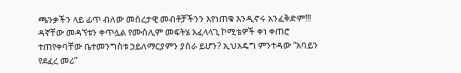ጫንቃችን ላይ ፊጥ ብለው መሰረታዊ መብቶቻችንን እየነጠቁ እንዲኖሩ አንፈቅድም!!! ዳኛቸው መዳኘቱን ቀጥሏል የሙስሊም መፍትሄ አፈላላጊ ኮሚቴዎች ቀነ ቀጠሮ ተጠየቀባቸው ቤተመንግስቱ ኃይለማርያምን ያሰራ ይሆን? ኢህአዴግ ምንተዳው “አባይን የደፈረ መሪ”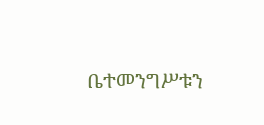ቤተመንግሥቱን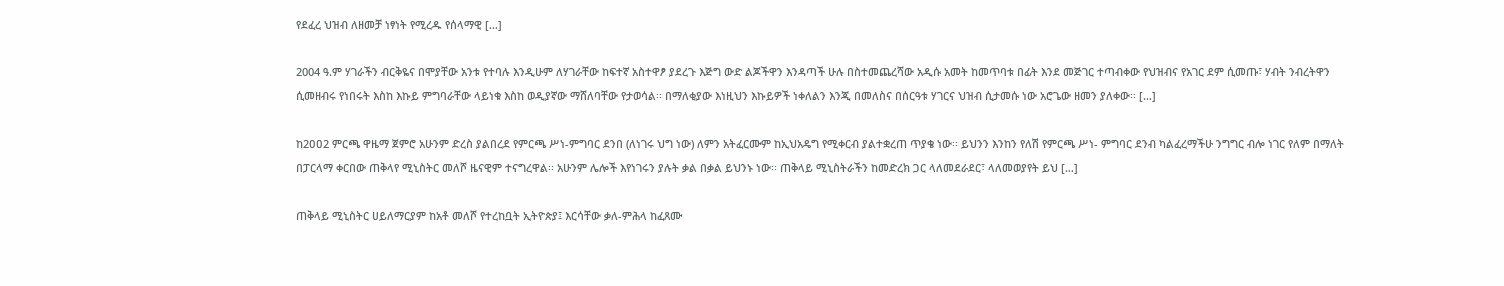የደፈረ ህዝብ ለዘመቻ ነፃነት የሚረዱ የሰላማዊ […]

2004 ዓ.ም ሃገራችን ብርቅዬና በሞያቸው አንቱ የተባሉ እንዲሁም ለሃገራቸው ከፍተኛ አስተዋፆ ያደረጉ እጅግ ውድ ልጆችዋን እንዳጣች ሁሉ በስተመጨረሻው አዲሱ አመት ከመጥባቱ በፊት እንደ መጅገር ተጣብቀው የህዝብና የአገር ደም ሲመጡ፣ ሃብት ንብረትዋን ሲመዘብሩ የነበሩት እስከ እኩይ ምግባራቸው ላይነቁ እስከ ወዲያኛው ማሸለባቸው የታወሳል፡፡ በማለቂያው እነዚህን እኩይዎች ነቀለልን እንጂ በመለስና በሰርዓቱ ሃገርና ህዝብ ሲታመሱ ነው አሮጌው ዘመን ያለቀው፡፡ […]

ከ2ዐዐ2 ምርጫ ዋዜማ ጀምሮ አሁንም ድረስ ያልበረደ የምርጫ ሥነ-ምግባር ደንበ (ለነገሩ ህግ ነው) ለምን አትፈርሙም ከኢህአዴግ የሚቀርብ ያልተቋረጠ ጥያቄ ነው፡፡ ይህንን እንከን የለሽ የምርጫ ሥነ- ምግባር ደንብ ካልፈረማችሁ ንግግር ብሎ ነገር የለም በማለት በፓርላማ ቀርበው ጠቅላየ ሚኒስትር መለሾ ዜናዊም ተናግረዋል፡፡ አሁንም ሌሎች እየነገሩን ያሉት ቃል በቃል ይህንኑ ነው፡፡ ጠቅላይ ሚኒስትራችን ከመድረክ ጋር ላለመደራደር፣ ላለመወያየት ይህ […]

ጠቅላይ ሚኒስትር ሀይለማርያም ከአቶ መለሾ የተረከቧት ኢትዮጵያ፤ እርሳቸው ቃለ-ምሕላ ከፈጸሙ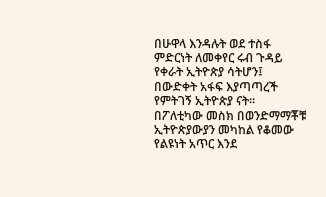በሁዋላ እንዳሉት ወደ ተስፋ ምድርነት ለመቀየር ሩብ ጉዳይ የቀራት ኢትዮጵያ ሳትሆን፤ በውድቀት አፋፍ እያጣጣረች የምትገኝ ኢትዮጵያ ናት። በፖለቲካው መስክ በወንድማማቾቹ ኢትዮጵያውያን መካከል የቆመው የልዩነት አጥር እንደ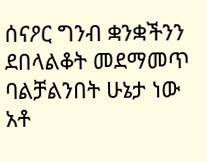ሰናዖር ግንብ ቋንቋችንን ደበላልቆት መደማመጥ ባልቻልንበት ሁኔታ ነው አቶ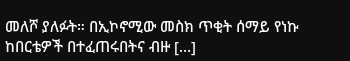መለሾ ያለፉት። በኢኮኖሚው መስክ ጥቂት ሰማይ የነኩ ከበርቴዎች በተፈጠሩበትና ብዙ […]